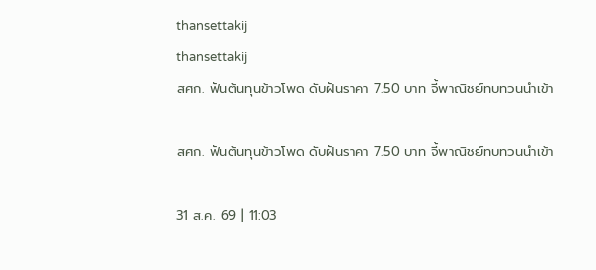thansettakij
thansettakij
สศก. ฟันต้นทุนข้าวโพด ดับฝันราคา 7.50 บาท จี้พาณิชย์ทบทวนนำเข้า

สศก. ฟันต้นทุนข้าวโพด ดับฝันราคา 7.50 บาท จี้พาณิชย์ทบทวนนำเข้า

31 ส.ค. 69 | 11:03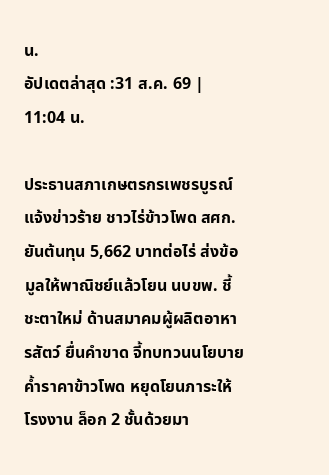น.
อัปเดตล่าสุด :31 ส.ค. 69 | 11:04 น.

ประธานสภาเกษตรกรเพชรบูรณ์ แจ้งข่าวร้าย ชาวไร่ข้าวโพด สศก. ยันต้นทุน 5,662 บาทต่อไร่ ส่งข้อมูลให้พาณิชย์แล้วโยน นบขพ. ชี้ชะตาใหม่ ด้านสมาคมผู้ผลิตอาหารสัตว์ ยื่นคำขาด จี้ทบทวนนโยบายค้ำราคาข้าวโพด หยุดโยนภาระให้โรงงาน ล็อก 2 ชั้นด้วยมา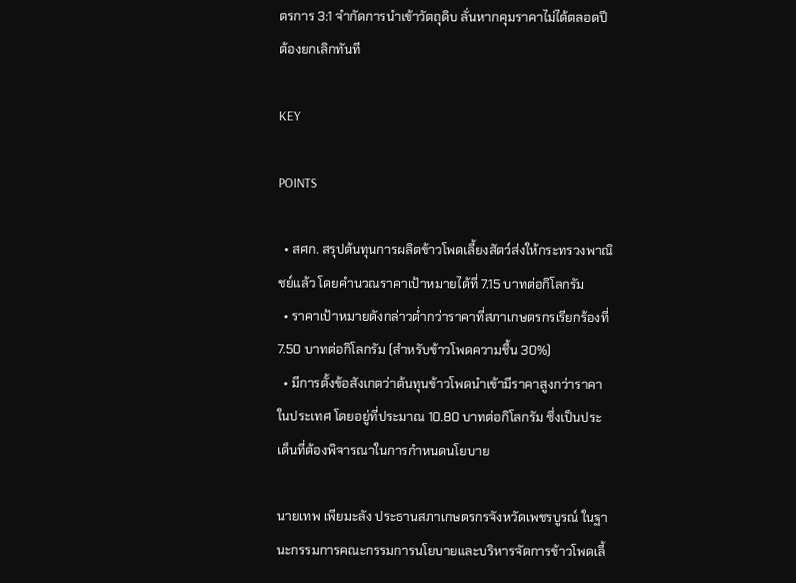ตรการ 3:1 จำกัดการนำเข้าวัตถุดิบ ลั่นหากคุมราคาไม่ได้ตลอดปีต้องยกเลิกทันที

KEY

POINTS

  • สศก. สรุปต้นทุนการผลิตข้าวโพดเลี้ยงสัตว์ส่งให้กระทรวงพาณิชย์แล้ว โดยคำนวณราคาเป้าหมายได้ที่ 7.15 บาทต่อกิโลกรัม
  • ราคาเป้าหมายดังกล่าวต่ำกว่าราคาที่สภาเกษตรกรเรียกร้องที่ 7.50 บาทต่อกิโลกรัม (สำหรับข้าวโพดความชื้น 30%)
  • มีการตั้งข้อสังเกตว่าต้นทุนข้าวโพดนำเข้ามีราคาสูงกว่าราคาในประเทศ โดยอยู่ที่ประมาณ 10.80 บาทต่อกิโลกรัม ซึ่งเป็นประเด็นที่ต้องพิจารณาในการกำหนดนโยบาย

นายเทพ เพียมะลัง ประธานสภาเกษตรกรจังหวัดเพชรบูรณ์ ในฐานะกรรมการคณะกรรมการนโยบายและบริหารจัดการข้าวโพดเลี้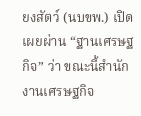ยงสัตว์ (นบขพ.) เปิดเผยผ่าน “ฐานเศรษฐกิจ” ว่า ขณะนี้สำนักงานเศรษฐกิจ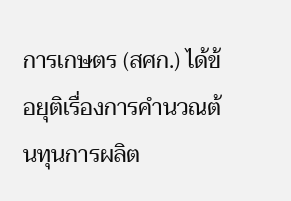การเกษตร (สศก.) ได้ข้อยุติเรื่องการคำนวณต้นทุนการผลิต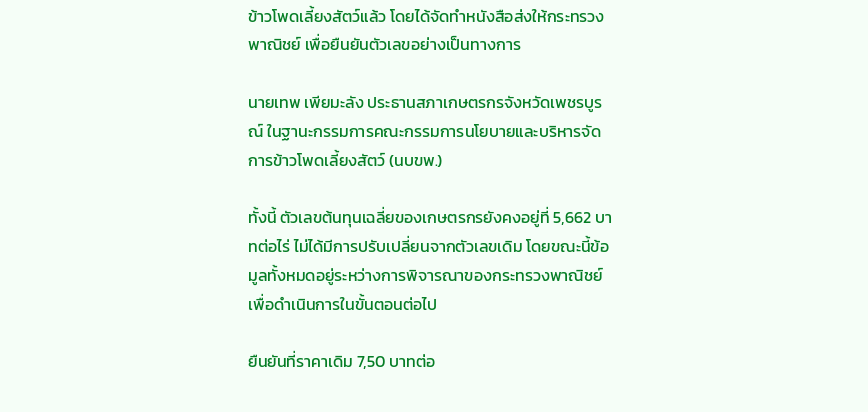ข้าวโพดเลี้ยงสัตว์แล้ว โดยได้จัดทำหนังสือส่งให้กระทรวงพาณิชย์ เพื่อยืนยันตัวเลขอย่างเป็นทางการ

นายเทพ เพียมะลัง ประธานสภาเกษตรกรจังหวัดเพชรบูรณ์ ในฐานะกรรมการคณะกรรมการนโยบายและบริหารจัดการข้าวโพดเลี้ยงสัตว์ (นบขพ.)

ทั้งนี้ ตัวเลขต้นทุนเฉลี่ยของเกษตรกรยังคงอยู่ที่ 5,662 บาทต่อไร่ ไม่ได้มีการปรับเปลี่ยนจากตัวเลขเดิม โดยขณะนี้ข้อมูลทั้งหมดอยู่ระหว่างการพิจารณาของกระทรวงพาณิชย์ เพื่อดำเนินการในขั้นตอนต่อไป

ยืนยันที่ราคาเดิม 7,50 บาทต่อ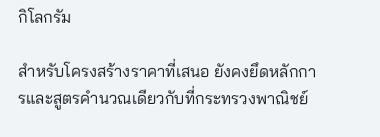กิโลกรัม

สำหรับโครงสร้างราคาที่เสนอ ยังคงยึดหลักการและสูตรคำนวณเดียวกับที่กระทรวงพาณิชย์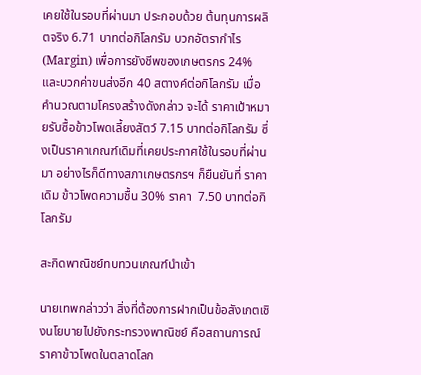เคยใช้ในรอบที่ผ่านมา ประกอบด้วย ต้นทุนการผลิตจริง 6.71 บาทต่อกิโลกรัม บวกอัตรากำไร (Margin) เพื่อการยังชีพของเกษตรกร 24% และบวกค่าขนส่งอีก 40 สตางค์ต่อกิโลกรัม เมื่อคำนวณตามโครงสร้างดังกล่าว จะได้ ราคาเป้าหมายรับซื้อข้าวโพดเลี้ยงสัตว์ 7.15 บาทต่อกิโลกรัม ซึ่งเป็นราคาเกณฑ์เดิมที่เคยประกาศใช้ในรอบที่ผ่านมา อย่างไรก็ดีทางสภาเกษตรกรฯ ก็ยืนยันที่ ราคาเดิม ข้าวโพดความชื้น 30% ราคา  7.50 บาทต่อกิโลกรัม

สะกิดพาณิชย์ทบทวนเกณฑ์นำเข้า

นายเทพกล่าวว่า สิ่งที่ต้องการฝากเป็นข้อสังเกตเชิงนโยบายไปยังกระทรวงพาณิชย์ คือสถานการณ์ราคาข้าวโพดในตลาดโลก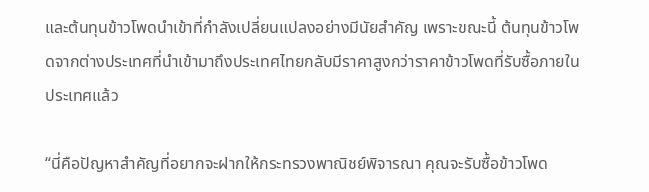และต้นทุนข้าวโพดนำเข้าที่กำลังเปลี่ยนแปลงอย่างมีนัยสำคัญ เพราะขณะนี้ ต้นทุนข้าวโพดจากต่างประเทศที่นำเข้ามาถึงประเทศไทยกลับมีราคาสูงกว่าราคาข้าวโพดที่รับซื้อภายในประเทศแล้ว

“นี่คือปัญหาสำคัญที่อยากจะฝากให้กระทรวงพาณิชย์พิจารณา คุณจะรับซื้อข้าวโพด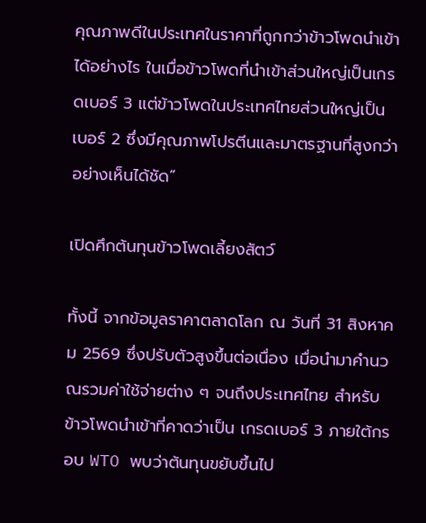คุณภาพดีในประเทศในราคาที่ถูกกว่าข้าวโพดนำเข้าได้อย่างไร ในเมื่อข้าวโพดที่นำเข้าส่วนใหญ่เป็นเกรดเบอร์ 3 แต่ข้าวโพดในประเทศไทยส่วนใหญ่เป็นเบอร์ 2 ซึ่งมีคุณภาพโปรตีนและมาตรฐานที่สูงกว่าอย่างเห็นได้ชัด”

เปิดศึกต้นทุนข้าวโพดเลี้ยงสัตว์

ทั้งนี้ จากข้อมูลราคาตลาดโลก ณ วันที่ 31 สิงหาคม 2569 ซึ่งปรับตัวสูงขึ้นต่อเนื่อง เมื่อนำมาคำนวณรวมค่าใช้จ่ายต่าง ๆ จนถึงประเทศไทย สำหรับข้าวโพดนำเข้าที่คาดว่าเป็น เกรดเบอร์ 3 ภายใต้กรอบ WTO พบว่าต้นทุนขยับขึ้นไป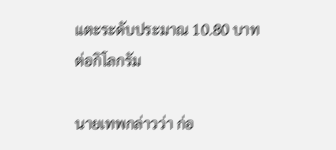แตะระดับประมาณ 10.80 บาทต่อกิโลกรัม

นายเทพกล่าวว่า ก่อ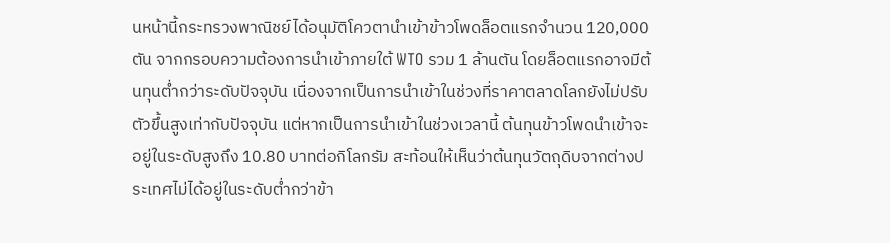นหน้านี้กระทรวงพาณิชย์ได้อนุมัติโควตานำเข้าข้าวโพดล็อตแรกจำนวน 120,000 ตัน จากกรอบความต้องการนำเข้าภายใต้ WTO รวม 1 ล้านตัน โดยล็อตแรกอาจมีต้นทุนต่ำกว่าระดับปัจจุบัน เนื่องจากเป็นการนำเข้าในช่วงที่ราคาตลาดโลกยังไม่ปรับตัวขึ้นสูงเท่ากับปัจจุบัน แต่หากเป็นการนำเข้าในช่วงเวลานี้ ต้นทุนข้าวโพดนำเข้าจะอยู่ในระดับสูงถึง 10.80 บาทต่อกิโลกรัม สะท้อนให้เห็นว่าต้นทุนวัตถุดิบจากต่างประเทศไม่ได้อยู่ในระดับต่ำกว่าข้า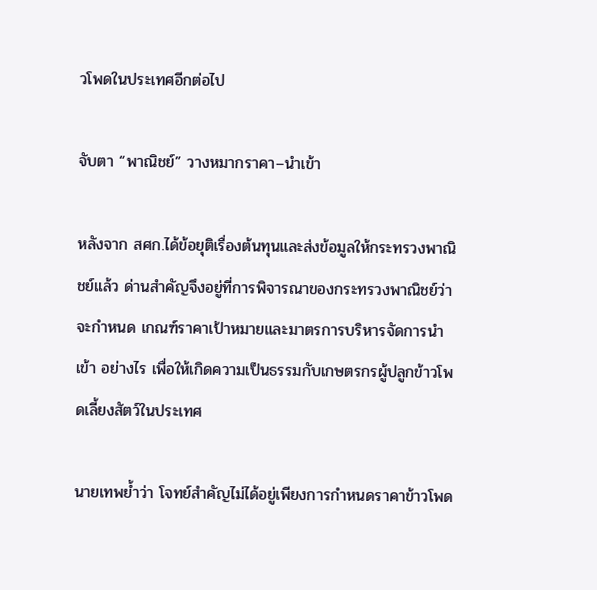วโพดในประเทศอีกต่อไป

จับตา “พาณิชย์” วางหมากราคา–นำเข้า

หลังจาก สศก.ได้ข้อยุติเรื่องต้นทุนและส่งข้อมูลให้กระทรวงพาณิชย์แล้ว ด่านสำคัญจึงอยู่ที่การพิจารณาของกระทรวงพาณิชย์ว่าจะกำหนด เกณฑ์ราคาเป้าหมายและมาตรการบริหารจัดการนำเข้า อย่างไร เพื่อให้เกิดความเป็นธรรมกับเกษตรกรผู้ปลูกข้าวโพดเลี้ยงสัตว์ในประเทศ

นายเทพย้ำว่า โจทย์สำคัญไม่ได้อยู่เพียงการกำหนดราคาข้าวโพด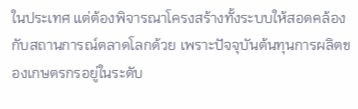ในประเทศ แต่ต้องพิจารณาโครงสร้างทั้งระบบให้สอดคล้องกับสถานการณ์ตลาดโลกด้วย เพราะปัจจุบันต้นทุนการผลิตของเกษตรกรอยู่ในระดับ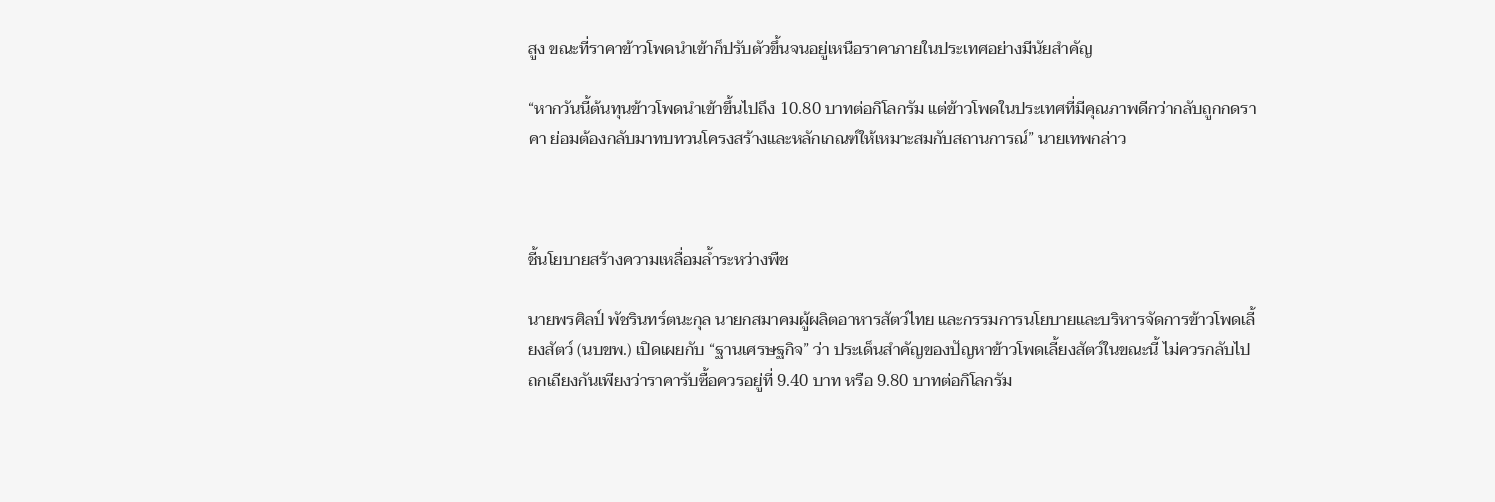สูง ขณะที่ราคาข้าวโพดนำเข้าก็ปรับตัวขึ้นจนอยู่เหนือราคาภายในประเทศอย่างมีนัยสำคัญ

“หากวันนี้ต้นทุนข้าวโพดนำเข้าขึ้นไปถึง 10.80 บาทต่อกิโลกรัม แต่ข้าวโพดในประเทศที่มีคุณภาพดีกว่ากลับถูกกดราคา ย่อมต้องกลับมาทบทวนโครงสร้างและหลักเกณฑ์ให้เหมาะสมกับสถานการณ์” นายเทพกล่าว



ชี้นโยบายสร้างความเหลื่อมล้ำระหว่างพืช

นายพรศิลป์ พัชรินทร์ตนะกุล นายกสมาคมผู้ผลิตอาหารสัตว์ไทย และกรรมการนโยบายและบริหารจัดการข้าวโพดเลี้ยงสัตว์ (นบขพ.) เปิดเผยกับ “ฐานเศรษฐกิจ” ว่า ประเด็นสำคัญของปัญหาข้าวโพดเลี้ยงสัตว์ในขณะนี้ ไม่ควรกลับไปถกเถียงกันเพียงว่าราคารับซื้อควรอยู่ที่ 9.40 บาท หรือ 9.80 บาทต่อกิโลกรัม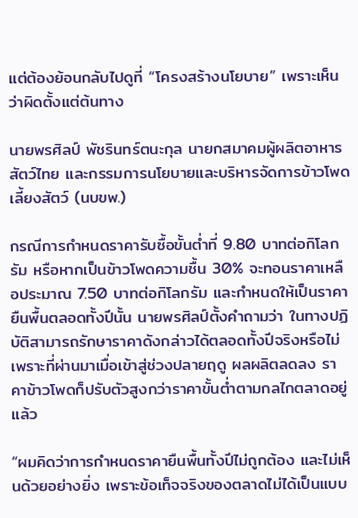แต่ต้องย้อนกลับไปดูที่ “โครงสร้างนโยบาย” เพราะเห็นว่าผิดตั้งแต่ต้นทาง

นายพรศิลป์ พัชรินทร์ตนะกุล นายกสมาคมผู้ผลิตอาหารสัตว์ไทย และกรรมการนโยบายและบริหารจัดการข้าวโพดเลี้ยงสัตว์ (นบขพ.)

กรณีการกำหนดราคารับซื้อขั้นต่ำที่ 9.80 บาทต่อกิโลกรัม หรือหากเป็นข้าวโพดความชื้น 30% จะทอนราคาเหลือประมาณ 7.50 บาทต่อกิโลกรัม และกำหนดให้เป็นราคายืนพื้นตลอดทั้งปีนั้น นายพรศิลป์ตั้งคำถามว่า ในทางปฏิบัติสามารถรักษาราคาดังกล่าวได้ตลอดทั้งปีจริงหรือไม่ เพราะที่ผ่านมาเมื่อเข้าสู่ช่วงปลายฤดู ผลผลิตลดลง ราคาข้าวโพดก็ปรับตัวสูงกว่าราคาขั้นต่ำตามกลไกตลาดอยู่แล้ว

“ผมคิดว่าการกำหนดราคายืนพื้นทั้งปีไม่ถูกต้อง และไม่เห็นด้วยอย่างยิ่ง เพราะข้อเท็จจริงของตลาดไม่ได้เป็นแบบ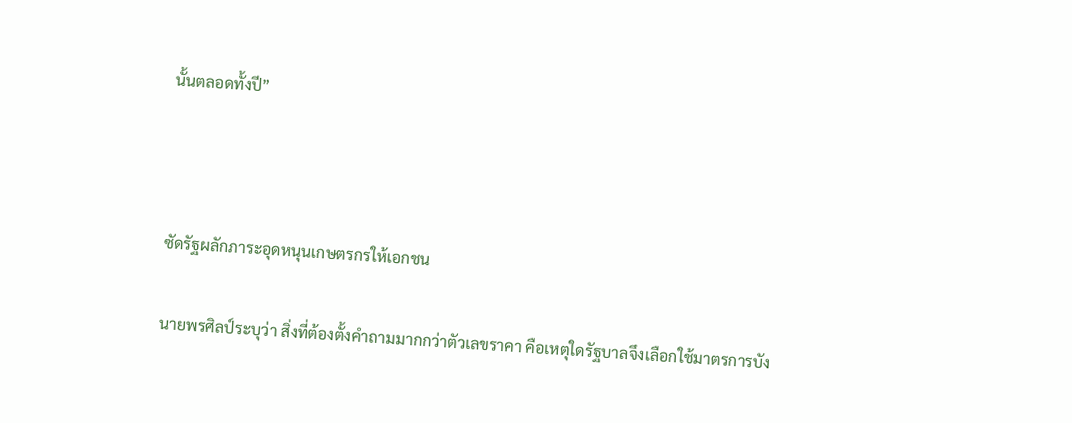นั้นตลอดทั้งปี”



ซัดรัฐผลักภาระอุดหนุนเกษตรกรให้เอกชน

นายพรศิลป์ระบุว่า สิ่งที่ต้องตั้งคำถามมากกว่าตัวเลขราคา คือเหตุใดรัฐบาลจึงเลือกใช้มาตรการบัง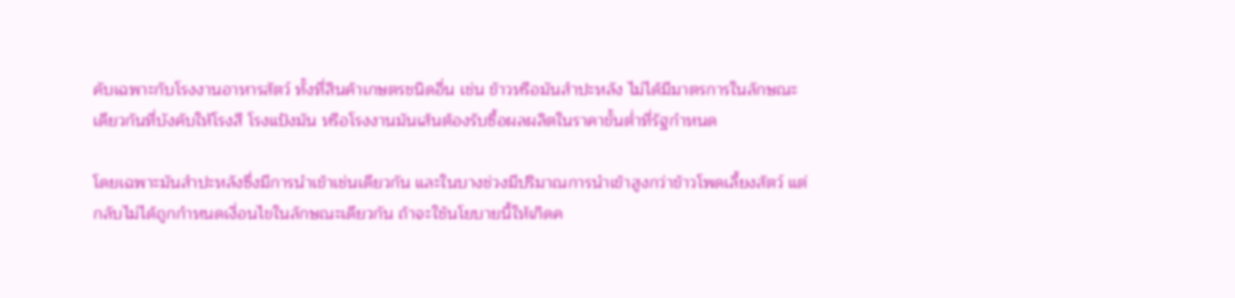คับเฉพาะกับโรงงานอาหารสัตว์ ทั้งที่สินค้าเกษตรชนิดอื่น เช่น ข้าวหรือมันสำปะหลัง ไม่ได้มีมาตรการในลักษณะเดียวกันที่บังคับให้โรงสี โรงแป้งมัน หรือโรงงานมันเส้นต้องรับซื้อผลผลิตในราคาขั้นต่ำที่รัฐกำหนด

โดยเฉพาะมันสำปะหลังซึ่งมีการนำเข้าเช่นเดียวกัน และในบางช่วงมีปริมาณการนำเข้าสูงกว่าข้าวโพดเลี้ยงสัตว์ แต่กลับไม่ได้ถูกกำหนดเงื่อนไขในลักษณะเดียวกัน ถ้าจะใช้นโยบายนี้ให้เกิดค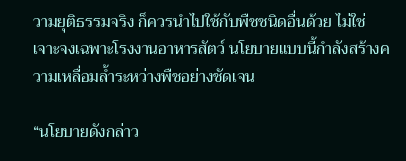วามยุติธรรมจริง ก็ควรนำไปใช้กับพืชชนิดอื่นด้วย ไม่ใช่เจาะจงเฉพาะโรงงานอาหารสัตว์ นโยบายแบบนี้กำลังสร้างความเหลื่อมล้ำระหว่างพืชอย่างชัดเจน

“นโยบายดังกล่าว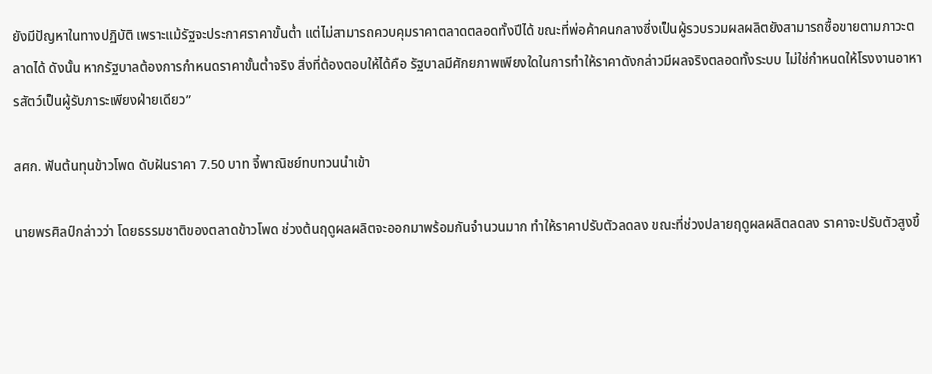ยังมีปัญหาในทางปฏิบัติ เพราะแม้รัฐจะประกาศราคาขั้นต่ำ แต่ไม่สามารถควบคุมราคาตลาดตลอดทั้งปีได้ ขณะที่พ่อค้าคนกลางซึ่งเป็นผู้รวบรวมผลผลิตยังสามารถซื้อขายตามภาวะตลาดได้ ดังนั้น หากรัฐบาลต้องการกำหนดราคาขั้นต่ำจริง สิ่งที่ต้องตอบให้ได้คือ รัฐบาลมีศักยภาพเพียงใดในการทำให้ราคาดังกล่าวมีผลจริงตลอดทั้งระบบ ไม่ใช่กำหนดให้โรงงานอาหารสัตว์เป็นผู้รับภาระเพียงฝ่ายเดียว”

สศก. ฟันต้นทุนข้าวโพด ดับฝันราคา 7.50 บาท จี้พาณิชย์ทบทวนนำเข้า

นายพรศิลป์กล่าวว่า โดยธรรมชาติของตลาดข้าวโพด ช่วงต้นฤดูผลผลิตจะออกมาพร้อมกันจำนวนมาก ทำให้ราคาปรับตัวลดลง ขณะที่ช่วงปลายฤดูผลผลิตลดลง ราคาจะปรับตัวสูงขึ้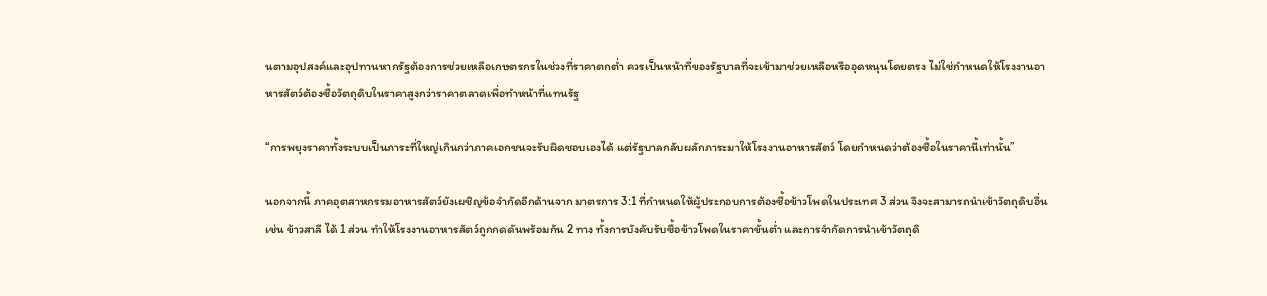นตามอุปสงค์และอุปทานหากรัฐต้องการช่วยเหลือเกษตรกรในช่วงที่ราคาตกต่ำ ควรเป็นหน้าที่ของรัฐบาลที่จะเข้ามาช่วยเหลือหรืออุดหนุนโดยตรง ไม่ใช่กำหนดให้โรงงานอาหารสัตว์ต้องซื้อวัตถุดิบในราคาสูงกว่าราคาตลาดเพื่อทำหน้าที่แทนรัฐ

“การพยุงราคาทั้งระบบเป็นภาระที่ใหญ่เกินกว่าภาคเอกชนจะรับผิดชอบเองได้ แต่รัฐบาลกลับผลักภาระมาให้โรงงานอาหารสัตว์ โดยกำหนดว่าต้องซื้อในราคานี้เท่านั้น”

นอกจากนี้ ภาคอุตสาหกรรมอาหารสัตว์ยังเผชิญข้อจำกัดอีกด้านจาก มาตรการ 3:1 ที่กำหนดให้ผู้ประกอบการต้องซื้อข้าวโพดในประเทศ 3 ส่วน จึงจะสามารถนำเข้าวัตถุดิบอื่น เช่น ข้าวสาลี ได้ 1 ส่วน ทำให้โรงงานอาหารสัตว์ถูกกดดันพร้อมกัน 2 ทาง ทั้งการบังคับรับซื้อข้าวโพดในราคาขั้นต่ำ และการจำกัดการนำเข้าวัตถุดิ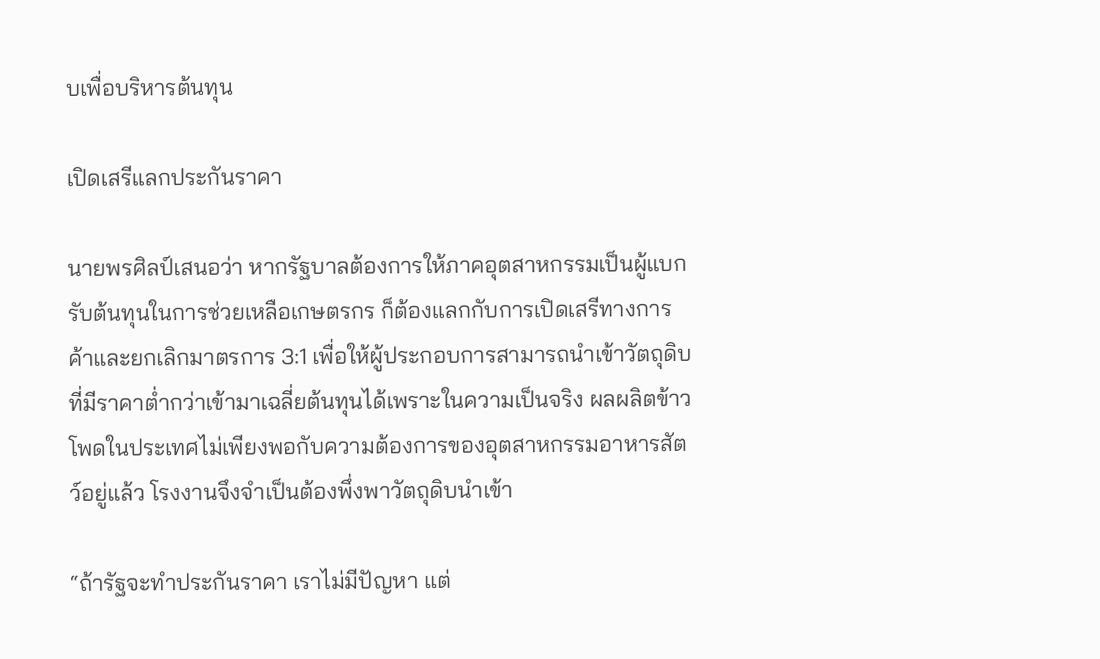บเพื่อบริหารต้นทุน

เปิดเสรีแลกประกันราคา

นายพรศิลป์เสนอว่า หากรัฐบาลต้องการให้ภาคอุตสาหกรรมเป็นผู้แบกรับต้นทุนในการช่วยเหลือเกษตรกร ก็ต้องแลกกับการเปิดเสรีทางการค้าและยกเลิกมาตรการ 3:1 เพื่อให้ผู้ประกอบการสามารถนำเข้าวัตถุดิบที่มีราคาต่ำกว่าเข้ามาเฉลี่ยต้นทุนได้เพราะในความเป็นจริง ผลผลิตข้าวโพดในประเทศไม่เพียงพอกับความต้องการของอุตสาหกรรมอาหารสัตว์อยู่แล้ว โรงงานจึงจำเป็นต้องพึ่งพาวัตถุดิบนำเข้า

“ถ้ารัฐจะทำประกันราคา เราไม่มีปัญหา แต่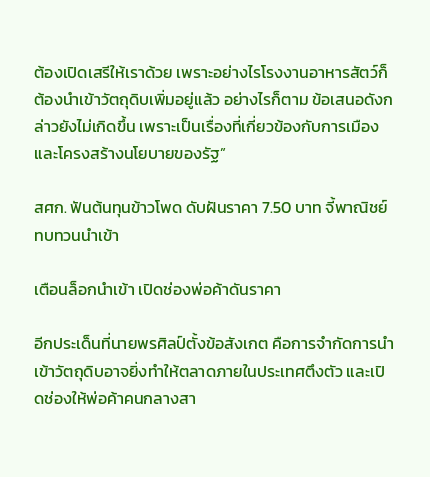ต้องเปิดเสรีให้เราด้วย เพราะอย่างไรโรงงานอาหารสัตว์ก็ต้องนำเข้าวัตถุดิบเพิ่มอยู่แล้ว อย่างไรก็ตาม ข้อเสนอดังกล่าวยังไม่เกิดขึ้น เพราะเป็นเรื่องที่เกี่ยวข้องกับการเมืองและโครงสร้างนโยบายของรัฐ”

สศก. ฟันต้นทุนข้าวโพด ดับฝันราคา 7.50 บาท จี้พาณิชย์ทบทวนนำเข้า

เตือนล็อกนำเข้า เปิดช่องพ่อค้าดันราคา

อีกประเด็นที่นายพรศิลป์ตั้งข้อสังเกต คือการจำกัดการนำเข้าวัตถุดิบอาจยิ่งทำให้ตลาดภายในประเทศตึงตัว และเปิดช่องให้พ่อค้าคนกลางสา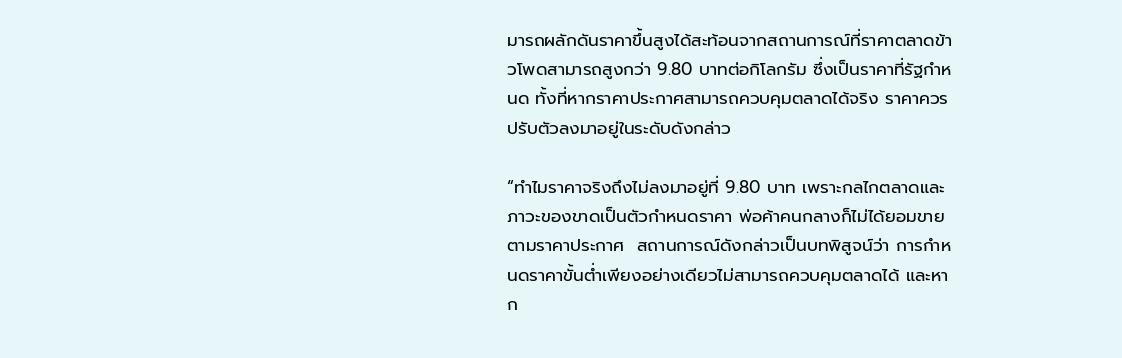มารถผลักดันราคาขึ้นสูงได้สะท้อนจากสถานการณ์ที่ราคาตลาดข้าวโพดสามารถสูงกว่า 9.80 บาทต่อกิโลกรัม ซึ่งเป็นราคาที่รัฐกำหนด ทั้งที่หากราคาประกาศสามารถควบคุมตลาดได้จริง ราคาควรปรับตัวลงมาอยู่ในระดับดังกล่าว

“ทำไมราคาจริงถึงไม่ลงมาอยู่ที่ 9.80 บาท เพราะกลไกตลาดและภาวะของขาดเป็นตัวกำหนดราคา พ่อค้าคนกลางก็ไม่ได้ยอมขายตามราคาประกาศ  สถานการณ์ดังกล่าวเป็นบทพิสูจน์ว่า การกำหนดราคาขั้นต่ำเพียงอย่างเดียวไม่สามารถควบคุมตลาดได้ และหาก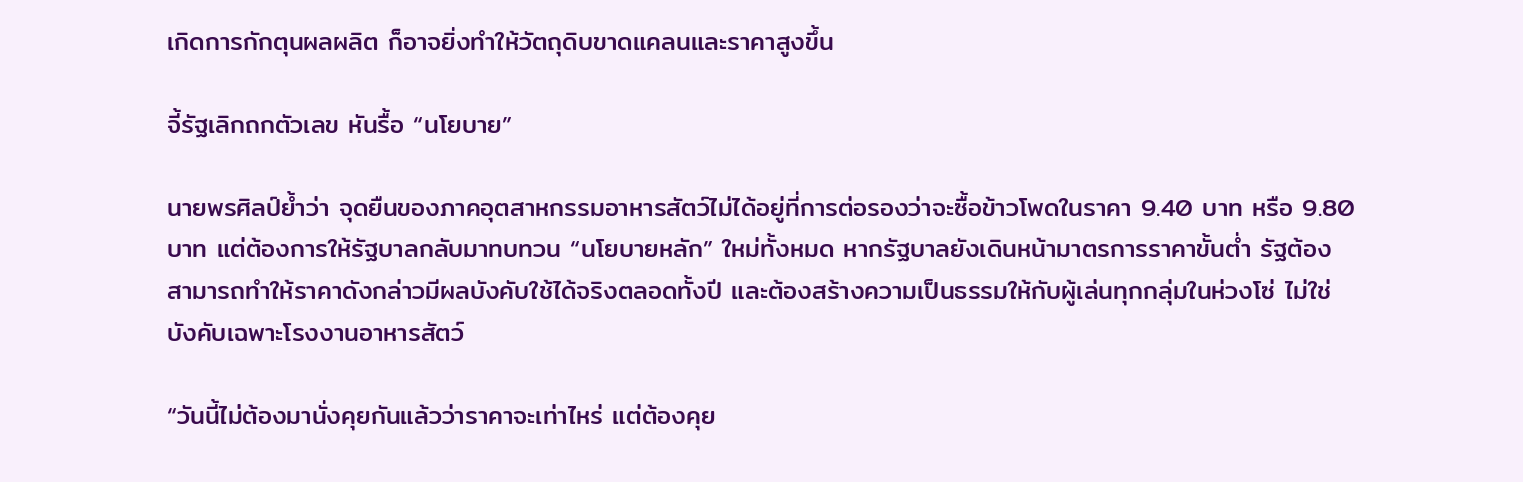เกิดการกักตุนผลผลิต ก็อาจยิ่งทำให้วัตถุดิบขาดแคลนและราคาสูงขึ้น

จี้รัฐเลิกถกตัวเลข หันรื้อ “นโยบาย”

นายพรศิลป์ย้ำว่า จุดยืนของภาคอุตสาหกรรมอาหารสัตว์ไม่ได้อยู่ที่การต่อรองว่าจะซื้อข้าวโพดในราคา 9.40 บาท หรือ 9.80 บาท แต่ต้องการให้รัฐบาลกลับมาทบทวน “นโยบายหลัก” ใหม่ทั้งหมด หากรัฐบาลยังเดินหน้ามาตรการราคาขั้นต่ำ รัฐต้องสามารถทำให้ราคาดังกล่าวมีผลบังคับใช้ได้จริงตลอดทั้งปี และต้องสร้างความเป็นธรรมให้กับผู้เล่นทุกกลุ่มในห่วงโซ่ ไม่ใช่บังคับเฉพาะโรงงานอาหารสัตว์

“วันนี้ไม่ต้องมานั่งคุยกันแล้วว่าราคาจะเท่าไหร่ แต่ต้องคุย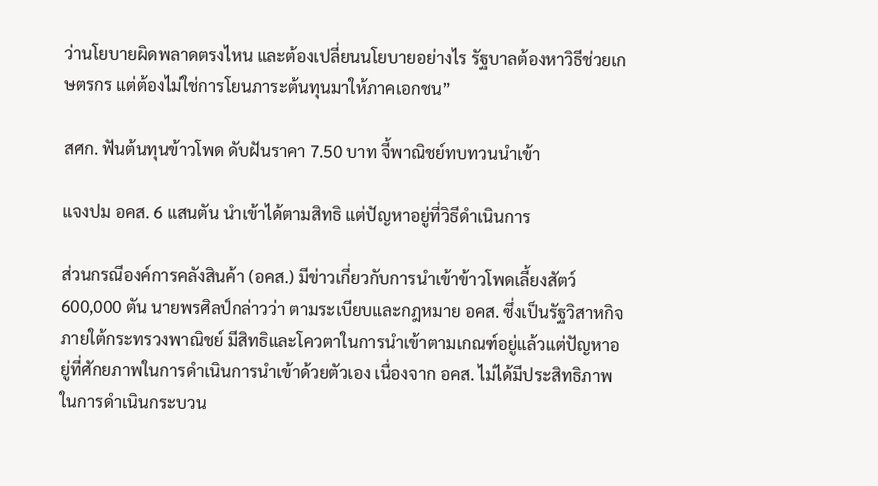ว่านโยบายผิดพลาดตรงไหน และต้องเปลี่ยนนโยบายอย่างไร รัฐบาลต้องหาวิธีช่วยเกษตรกร แต่ต้องไม่ใช่การโยนภาระต้นทุนมาให้ภาคเอกชน”

สศก. ฟันต้นทุนข้าวโพด ดับฝันราคา 7.50 บาท จี้พาณิชย์ทบทวนนำเข้า

แจงปม อคส. 6 แสนตัน นำเข้าได้ตามสิทธิ แต่ปัญหาอยู่ที่วิธีดำเนินการ

ส่วนกรณีองค์การคลังสินค้า (อคส.) มีข่าวเกี่ยวกับการนำเข้าข้าวโพดเลี้ยงสัตว์ 600,000 ตัน นายพรศิลป์กล่าวว่า ตามระเบียบและกฎหมาย อคส. ซึ่งเป็นรัฐวิสาหกิจภายใต้กระทรวงพาณิชย์ มีสิทธิและโควตาในการนำเข้าตามเกณฑ์อยู่แล้วแต่ปัญหาอยู่ที่ศักยภาพในการดำเนินการนำเข้าด้วยตัวเอง เนื่องจาก อคส. ไม่ได้มีประสิทธิภาพในการดำเนินกระบวน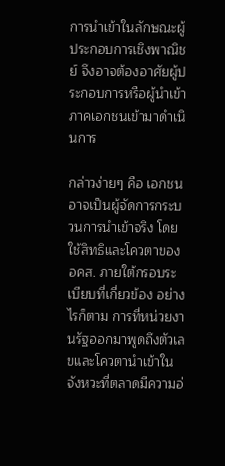การนำเข้าในลักษณะผู้ประกอบการเชิงพาณิชย์ จึงอาจต้องอาศัยผู้ประกอบการหรือผู้นำเข้าภาคเอกชนเข้ามาดำเนินการ

กล่าวง่ายๆ คือ เอกชนอาจเป็นผู้จัดการกระบวนการนำเข้าจริง โดยใช้สิทธิและโควตาของ อคส. ภายใต้กรอบระเบียบที่เกี่ยวข้อง อย่างไรก็ตาม การที่หน่วยงานรัฐออกมาพูดถึงตัวเลขและโควตานำเข้าในจังหวะที่ตลาดมีความอ่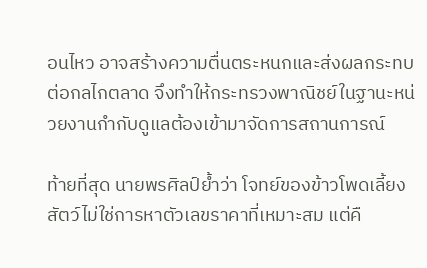อนไหว อาจสร้างความตื่นตระหนกและส่งผลกระทบต่อกลไกตลาด จึงทำให้กระทรวงพาณิชย์ในฐานะหน่วยงานกำกับดูแลต้องเข้ามาจัดการสถานการณ์

ท้ายที่สุด นายพรศิลป์ย้ำว่า โจทย์ของข้าวโพดเลี้ยงสัตว์ไม่ใช่การหาตัวเลขราคาที่เหมาะสม แต่คื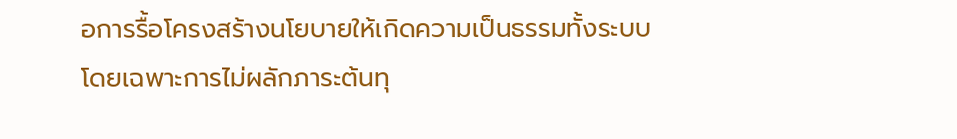อการรื้อโครงสร้างนโยบายให้เกิดความเป็นธรรมทั้งระบบ โดยเฉพาะการไม่ผลักภาระต้นทุ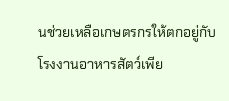นช่วยเหลือเกษตรกรให้ตกอยู่กับโรงงานอาหารสัตว์เพีย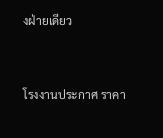งฝ่ายเดียว



โรงงานประกาศ ราคา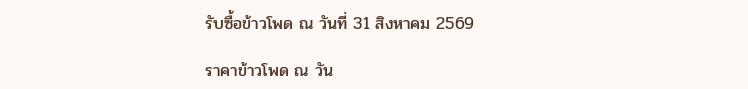รับซื้อข้าวโพด ณ วันที่ 31 สิงหาคม 2569

ราคาข้าวโพด ณ วัน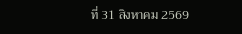ที่ 31 สิงหาคม 2569